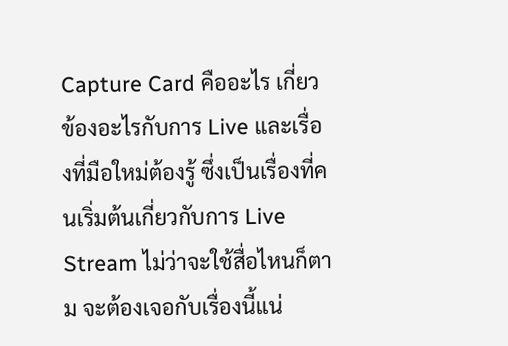Capture Card คืออะไร เกี่ยวข้องอะไรกับการ Live และเรื่องที่มือใหม่ต้องรู้ ซึ่งเป็นเรื่องที่คนเริ่มต้นเกี่ยวกับการ Live Stream ไม่ว่าจะใช้สื่อไหนก็ตาม จะต้องเจอกับเรื่องนี้แน่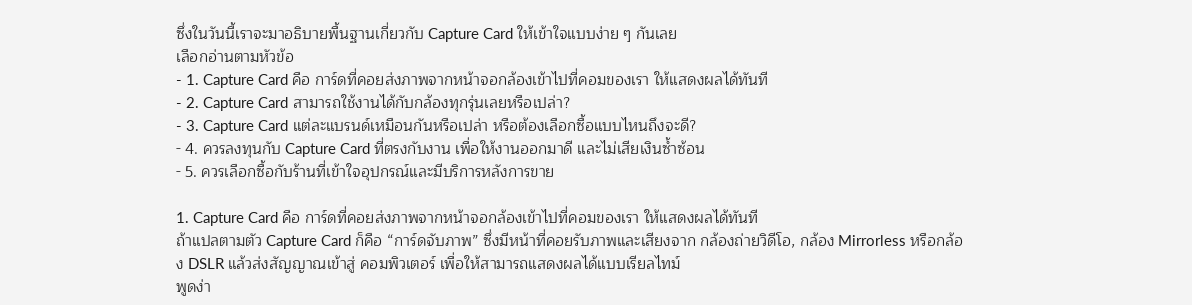ซึ่งในวันนี้เราจะมาอธิบายพื้นฐานเกี่ยวกับ Capture Card ให้เข้าใจแบบง่าย ๆ กันเลย
เลือกอ่านตามหัวข้อ
- 1. Capture Card คือ การ์ดที่คอยส่งภาพจากหน้าจอกล้องเข้าไปที่คอมของเรา ให้แสดงผลได้ทันที
- 2. Capture Card สามารถใช้งานได้กับกล้องทุกรุ่นเลยหรือเปล่า?
- 3. Capture Card แต่ละแบรนด์เหมือนกันหรือเปล่า หรือต้องเลือกซื้อแบบไหนถึงจะดี?
- 4. ควรลงทุนกับ Capture Card ที่ตรงกับงาน เพื่อให้งานออกมาดี และไม่เสียเงินซ้ำซ้อน
- 5. ควรเลือกซื้อกับร้านที่เข้าใจอุปกรณ์และมีบริการหลังการขาย

1. Capture Card คือ การ์ดที่คอยส่งภาพจากหน้าจอกล้องเข้าไปที่คอมของเรา ให้แสดงผลได้ทันที
ถ้าแปลตามตัว Capture Card ก็คือ “การ์ดจับภาพ” ซึ่งมีหน้าที่คอยรับภาพและเสียงจาก กล้องถ่ายวิดีโอ, กล้อง Mirrorless หรือกล้อง DSLR แล้วส่งสัญญาณเข้าสู่ คอมพิวเตอร์ เพื่อให้สามารถแสดงผลได้แบบเรียลไทม์
พูดง่า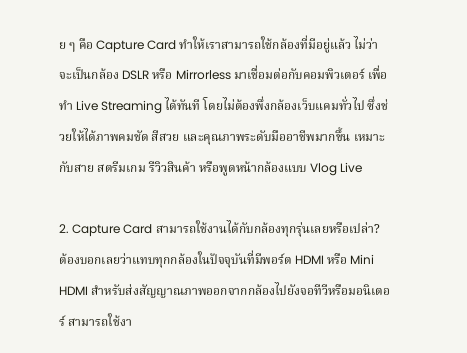ย ๆ คือ Capture Card ทำให้เราสามารถใช้กล้องที่มีอยู่แล้ว ไม่ว่าจะเป็นกล้อง DSLR หรือ Mirrorless มาเชื่อมต่อกับคอมพิวเตอร์ เพื่อทำ Live Streaming ได้ทันที โดยไม่ต้องพึ่งกล้องเว็บแคมทั่วไป ซึ่งช่วยให้ได้ภาพคมชัด สีสวย และคุณภาพระดับมืออาชีพมากขึ้น เหมาะกับสาย สตรีมเกม รีวิวสินค้า หรือพูดหน้ากล้องแบบ Vlog Live

2. Capture Card สามารถใช้งานได้กับกล้องทุกรุ่นเลยหรือเปล่า?
ต้องบอกเลยว่าแทบทุกกล้องในปัจจุบันที่มีพอร์ต HDMI หรือ Mini HDMI สำหรับส่งสัญญาณภาพออกจากกล้องไปยังจอทีวีหรือมอนิเตอร์ สามารถใช้งา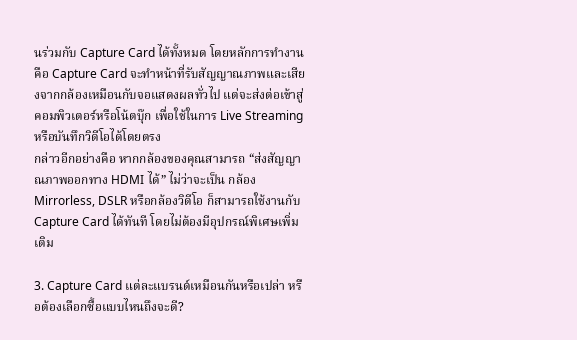นร่วมกับ Capture Card ได้ทั้งหมด โดยหลักการทำงานคือ Capture Card จะทำหน้าที่รับสัญญาณภาพและเสียงจากกล้องเหมือนกับจอแสดงผลทั่วไป แต่จะส่งต่อเข้าสู่ คอมพิวเตอร์หรือโน้ตบุ๊ก เพื่อใช้ในการ Live Streaming หรือบันทึกวิดีโอได้โดยตรง
กล่าวอีกอย่างคือ หากกล้องของคุณสามารถ “ส่งสัญญาณภาพออกทาง HDMI ได้” ไม่ว่าจะเป็น กล้อง Mirrorless, DSLR หรือกล้องวิดีโอ ก็สามารถใช้งานกับ Capture Card ได้ทันที โดยไม่ต้องมีอุปกรณ์พิเศษเพิ่มเติม

3. Capture Card แต่ละแบรนด์เหมือนกันหรือเปล่า หรือต้องเลือกซื้อแบบไหนถึงจะดี?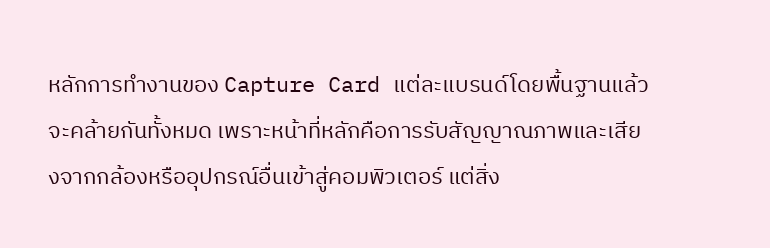หลักการทำงานของ Capture Card แต่ละแบรนด์โดยพื้นฐานแล้วจะคล้ายกันทั้งหมด เพราะหน้าที่หลักคือการรับสัญญาณภาพและเสียงจากกล้องหรืออุปกรณ์อื่นเข้าสู่คอมพิวเตอร์ แต่สิ่ง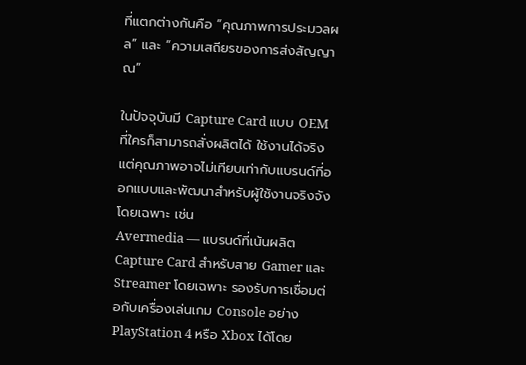ที่แตกต่างกันคือ “คุณภาพการประมวลผล” และ “ความเสถียรของการส่งสัญญาณ”

ในปัจจุบันมี Capture Card แบบ OEM ที่ใครก็สามารถสั่งผลิตได้ ใช้งานได้จริงแต่คุณภาพอาจไม่เทียบเท่ากับแบรนด์ที่ออกแบบและพัฒนาสำหรับผู้ใช้งานจริงจังโดยเฉพาะ เช่น
Avermedia — แบรนด์ที่เน้นผลิต Capture Card สำหรับสาย Gamer และ Streamer โดยเฉพาะ รองรับการเชื่อมต่อกับเครื่องเล่นเกม Console อย่าง PlayStation 4 หรือ Xbox ได้โดย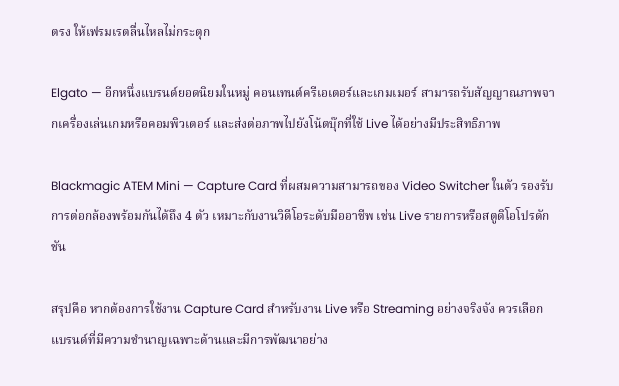ตรง ให้เฟรมเรตลื่นไหลไม่กระตุก

Elgato — อีกหนึ่งแบรนด์ยอดนิยมในหมู่ คอนเทนต์ครีเอเตอร์และเกมเมอร์ สามารถรับสัญญาณภาพจากเครื่องเล่นเกมหรือคอมพิวเตอร์ และส่งต่อภาพไปยังโน้ตบุ๊กที่ใช้ Live ได้อย่างมีประสิทธิภาพ

Blackmagic ATEM Mini — Capture Card ที่ผสมความสามารถของ Video Switcher ในตัว รองรับการต่อกล้องพร้อมกันได้ถึง 4 ตัว เหมาะกับงานวิดีโอระดับมืออาชีพ เช่น Live รายการหรือสตูดิโอโปรดักชัน

สรุปคือ หากต้องการใช้งาน Capture Card สำหรับงาน Live หรือ Streaming อย่างจริงจัง ควรเลือกแบรนด์ที่มีความชำนาญเฉพาะด้านและมีการพัฒนาอย่าง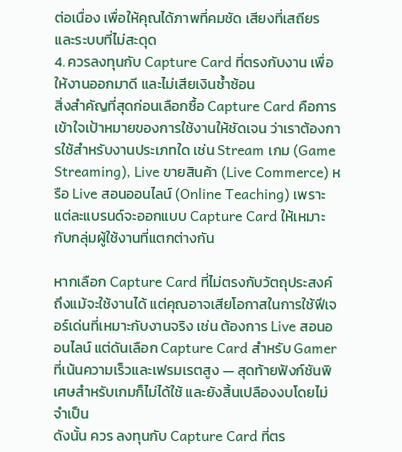ต่อเนื่อง เพื่อให้คุณได้ภาพที่คมชัด เสียงที่เสถียร และระบบที่ไม่สะดุด
4. ควรลงทุนกับ Capture Card ที่ตรงกับงาน เพื่อให้งานออกมาดี และไม่เสียเงินซ้ำซ้อน
สิ่งสำคัญที่สุดก่อนเลือกซื้อ Capture Card คือการเข้าใจเป้าหมายของการใช้งานให้ชัดเจน ว่าเราต้องการใช้สำหรับงานประเภทใด เช่น Stream เกม (Game Streaming), Live ขายสินค้า (Live Commerce) หรือ Live สอนออนไลน์ (Online Teaching) เพราะแต่ละแบรนด์จะออกแบบ Capture Card ให้เหมาะกับกลุ่มผู้ใช้งานที่แตกต่างกัน

หากเลือก Capture Card ที่ไม่ตรงกับวัตถุประสงค์ ถึงแม้จะใช้งานได้ แต่คุณอาจเสียโอกาสในการใช้ฟีเจอร์เด่นที่เหมาะกับงานจริง เช่น ต้องการ Live สอนออนไลน์ แต่ดันเลือก Capture Card สำหรับ Gamer ที่เน้นความเร็วและเฟรมเรตสูง — สุดท้ายฟังก์ชันพิเศษสำหรับเกมก็ไม่ได้ใช้ และยังสิ้นเปลืองงบโดยไม่จำเป็น
ดังนั้น ควร ลงทุนกับ Capture Card ที่ตร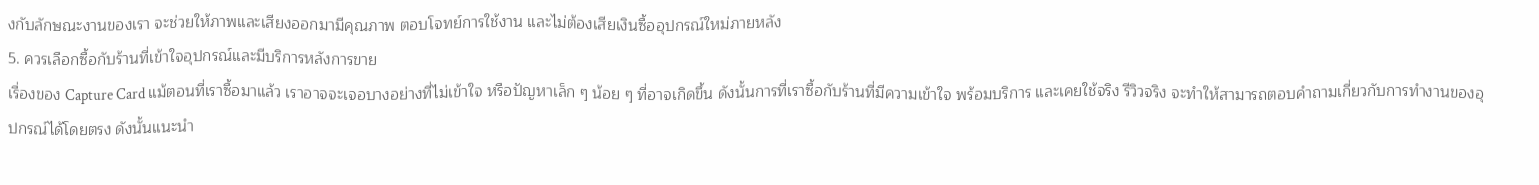งกับลักษณะงานของเรา จะช่วยให้ภาพและเสียงออกมามีคุณภาพ ตอบโจทย์การใช้งาน และไม่ต้องเสียเงินซื้ออุปกรณ์ใหม่ภายหลัง
5. ควรเลือกซื้อกับร้านที่เข้าใจอุปกรณ์และมีบริการหลังการขาย
เรื่องของ Capture Card แม้ตอนที่เราซื้อมาแล้ว เราอาจจะเจอบางอย่างที่ไม่เข้าใจ หรือปัญหาเล็ก ๆ น้อย ๆ ที่อาจเกิดขึ้น ดังนั้นการที่เราซื้อกับร้านที่มีความเข้าใจ พร้อมบริการ และเคยใช้จริง รีวิวจริง จะทำให้สามารถตอบคำถามเกี่ยวกับการทำงานของอุปกรณ์ได้โดยตรง ดังนั้นแนะนำ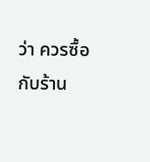ว่า ควรซื้อกับร้าน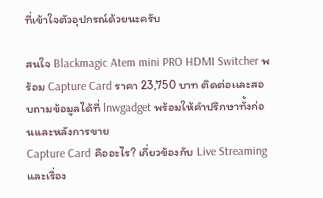ที่เข้าใจตัวอุปกรณ์ด้วยนะครับ

สนใจ Blackmagic Atem mini PRO HDMI Switcher พร้อม Capture Card ราคา 23,750 บาท ติดต่อเเละสอบถามข้อมูลได้ที่ lnwgadget พร้อมให้คำปรึกษาทั้งก่อนเเละหลังการขาย
Capture Card คืออะไร? เกี่ยวข้องกับ Live Streaming และเรื่อง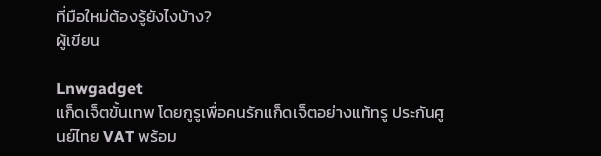ที่มือใหม่ต้องรู้ยังไงบ้าง?
ผู้เขียน

Lnwgadget
แก็ดเจ็ตขั้นเทพ โดยกูรูเพื่อคนรักแก็ดเจ็ตอย่างแท้ทรู ประกันศูนย์ไทย VAT พร้อม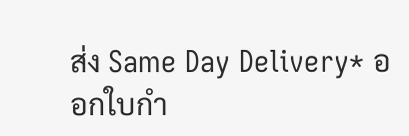ส่ง Same Day Delivery* ออกใบกำ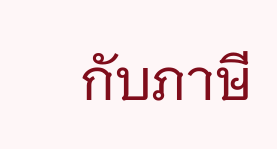กับภาษี